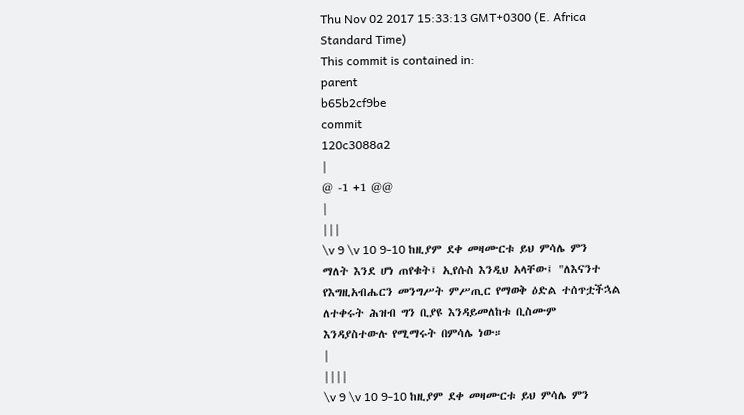Thu Nov 02 2017 15:33:13 GMT+0300 (E. Africa Standard Time)
This commit is contained in:
parent
b65b2cf9be
commit
120c3088a2
|
@ -1 +1 @@
|
|||
\v 9 \v 10 9-10 ከዚያም ደቀ መዛሙርቱ ይህ ምሳሌ ምን ማለት እንደ ሆነ ጠየቁት፤ ኢየሱስ እንዲህ አላቸው፤ "ለእናንተ የእግዚአብሔርን መንግሥት ምሥጢር የማወቅ ዕድል ተሰጥቷችኋል ለተቀሩት ሕዝብ ግን ቢያዩ እንዳይመለከቱ ቢስሙም እንዳያስተውሉ የሚማሩት በምሳሌ ነው።
|
||||
\v 9 \v 10 9-10 ከዚያም ደቀ መዛሙርቱ ይህ ምሳሌ ምን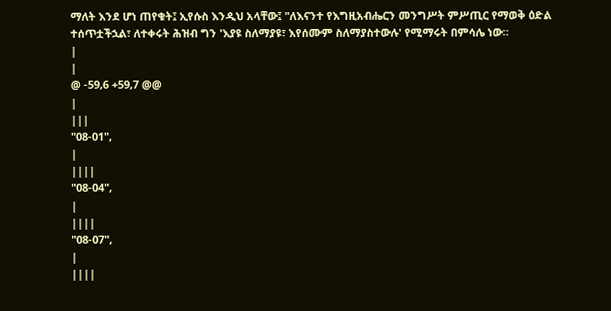ማለት እንደ ሆነ ጠየቁት፤ ኢየሱስ እንዲህ አላቸው፤ "ለእናንተ የእግዚአብሔርን መንግሥት ምሥጢር የማወቅ ዕድል ተሰጥቷችኋል፣ ለተቀሩት ሕዝብ ግን 'እያዩ ስለማያዩ፣ እየሰሙም ስለማያስተውሉ' የሚማሩት በምሳሌ ነው።
|
|
@ -59,6 +59,7 @@
|
|||
"08-01",
|
||||
"08-04",
|
||||
"08-07",
|
||||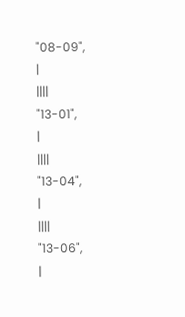"08-09",
|
||||
"13-01",
|
||||
"13-04",
|
||||
"13-06",
|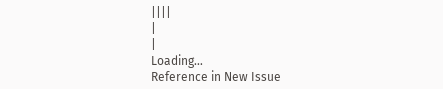||||
|
|
Loading…
Reference in New Issue